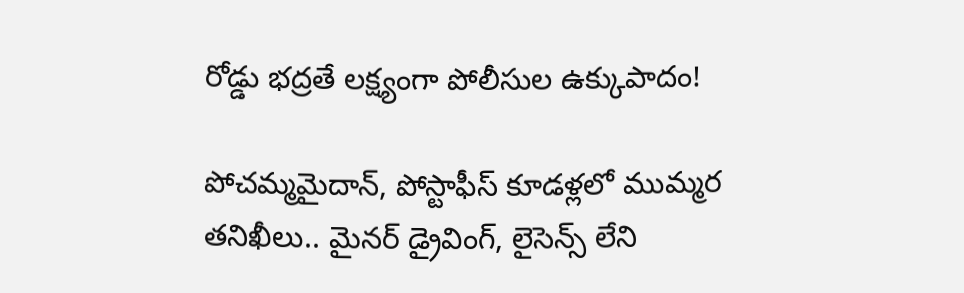రోడ్డు భద్రతే లక్ష్యంగా పోలీసుల ఉక్కుపాదం!

పోచమ్మమైదాన్, పోస్టాఫీస్ కూడళ్లలో ముమ్మర తనిఖీలు.. మైనర్ డ్రైవింగ్, లైసెన్స్ లేని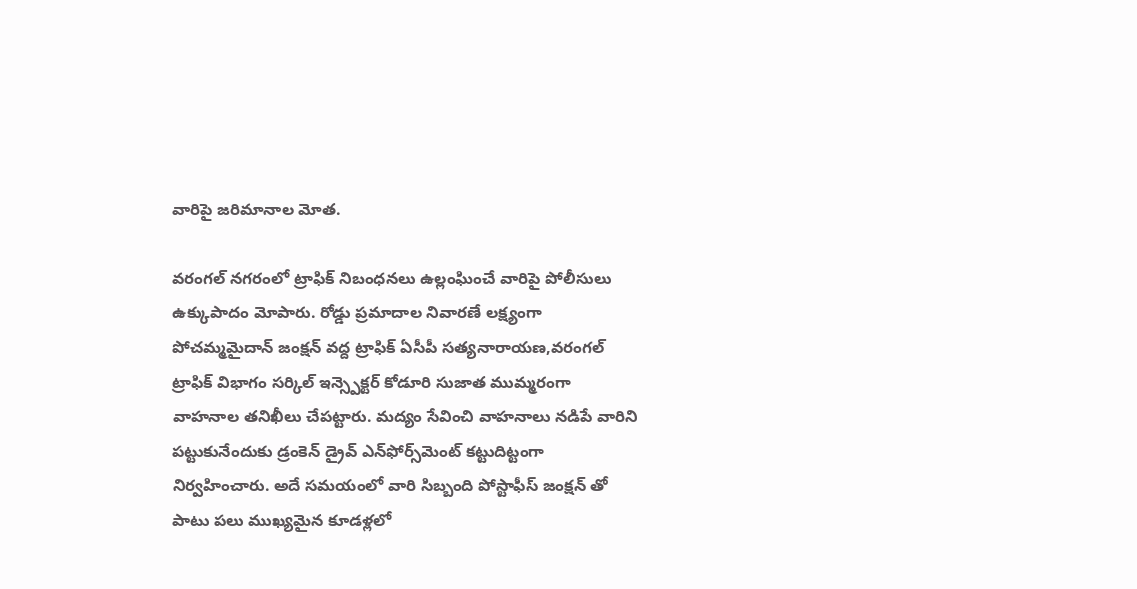వారిపై జరిమానాల మోత.

వరంగల్ నగరంలో ట్రాఫిక్ నిబంధనలు ఉల్లంఘించే వారిపై పోలీసులు ఉక్కుపాదం మోపారు. రోడ్డు ప్రమాదాల నివారణే లక్ష్యంగా పోచమ్మమైదాన్ జంక్షన్ వద్ద ట్రాఫిక్ ఏసీపీ సత్యనారాయణ,వరంగల్ ట్రాఫిక్ విభాగం సర్కిల్ ఇన్స్పెక్టర్ కోడూరి సుజాత ముమ్మరంగా వాహనాల తనిఖీలు చేపట్టారు. మద్యం సేవించి వాహనాలు నడిపే వారిని పట్టుకునేందుకు డ్రంకెన్ డ్రైవ్ ఎన్‌ఫోర్స్‌మెంట్ కట్టుదిట్టంగా నిర్వహించారు. అదే సమయంలో వారి సిబ్బంది పోస్టాఫీస్ జంక్షన్ తో పాటు పలు ముఖ్యమైన కూడళ్లలో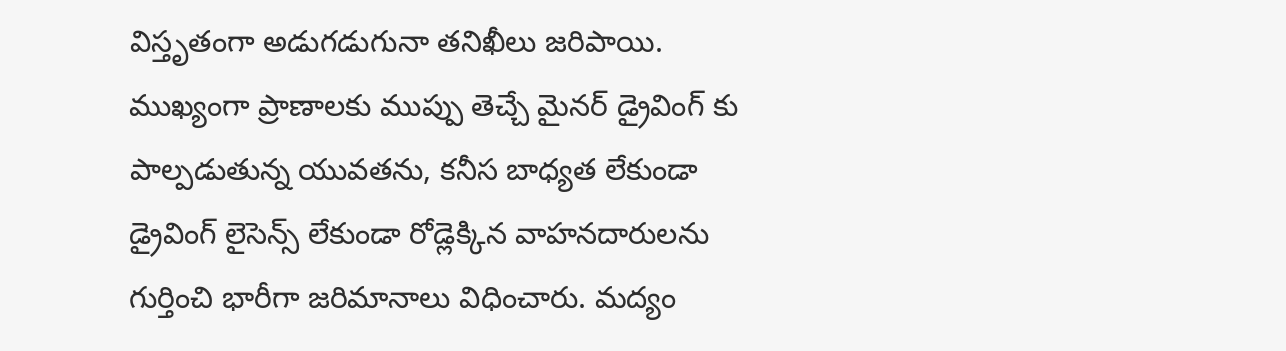విస్తృతంగా అడుగడుగునా తనిఖీలు జరిపాయి. ముఖ్యంగా ప్రాణాలకు ముప్పు తెచ్చే మైనర్ డ్రైవింగ్ కు పాల్పడుతున్న యువతను, కనీస బాధ్యత లేకుండా డ్రైవింగ్ లైసెన్స్ లేకుండా రోడ్లెక్కిన వాహనదారులను గుర్తించి భారీగా జరిమానాలు విధించారు. మద్యం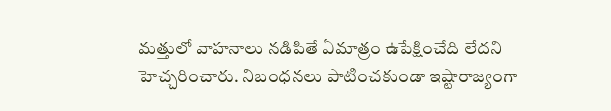మత్తులో వాహనాలు నడిపితే ఏమాత్రం ఉపేక్షించేది లేదని హెచ్చరించారు. నిబంధనలు పాటించకుండా ఇష్టారాజ్యంగా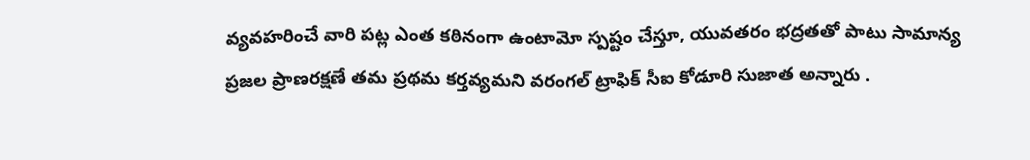వ్యవహరించే వారి పట్ల ఎంత కఠినంగా ఉంటామో స్పష్టం చేస్తూ, యువతరం భద్రతతో పాటు సామాన్య ప్రజల ప్రాణరక్షణే తమ ప్రథమ కర్తవ్యమని వరంగల్ ట్రాఫిక్ సీఐ కోడూరి సుజాత అన్నారు .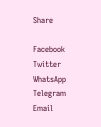Share

Facebook
Twitter
WhatsApp
Telegram
Email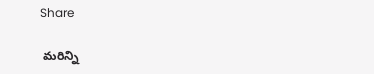Share

 మరిన్ని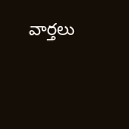వార్తలు